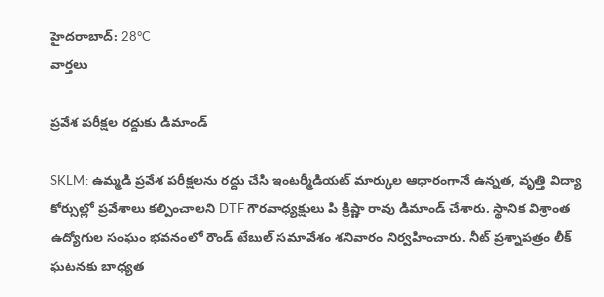హైదరాబాద్: 28°C
వార్తలు

ప్రవేశ పరీక్షల రద్దుకు డిమాండ్

SKLM: ఉమ్మడి ప్రవేశ పరీక్షలను రద్దు చేసి ఇంటర్మీడియట్ మార్కుల ఆధారంగానే ఉన్నత, వృత్తి విద్యా కోర్సుల్లో ప్రవేశాలు కల్పించాలని DTF గౌరవాధ్యక్షులు పి క్రిష్ణా రావు డిమాండ్ చేశారు. స్థానిక విశ్రాంత ఉద్యోగుల సంఘం భవనంలో రౌండ్ టేబుల్ సమావేశం శనివారం నిర్వహించారు. నీట్ ప్రశ్నాపత్రం లీక్ ఘటనకు బాధ్యత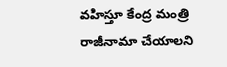వహిస్తూ కేంద్ర మంత్రి రాజీనామా చేయాలని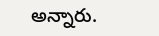అన్నారు.